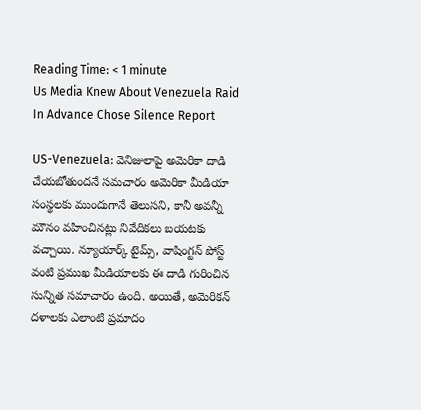Reading Time: < 1 minute
Us Media Knew About Venezuela Raid In Advance Chose Silence Report

US-Venezuela: వెనిజులాపై అమెరికా దాడి చేయబోతుందనే సమచారం అమెరికా మీడియా సంస్థలకు ముందుగానే తెలుసని, కానీ అవన్నీ మౌనం వహించినట్లు నివేదికలు బయటకు వచ్చాయి. న్యూయార్క్ టైమ్స్, వాషింగ్టన్ పోస్ట్ వంటి ప్రముఖ మీడియాలకు ఈ దాడి గురించిన సున్నిత సమాచారం ఉంది. అయితే, అమెరికన్ దళాలకు ఎలాంటి ప్రమాదం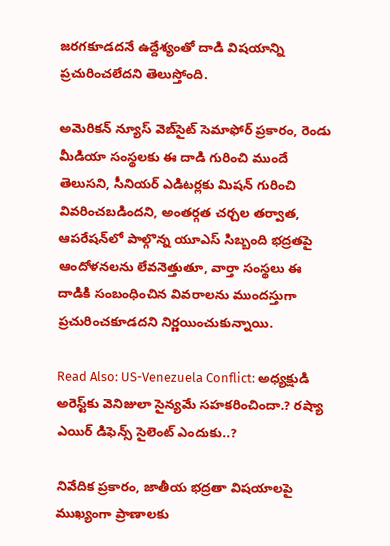జరగకూడదనే ఉద్దేశ్యంతో దాడి విషయాన్ని ప్రచురించలేదని తెలుస్తోంది.

అమెరికన్ న్యూస్ వెబ్‌సైట్ సెమాఫోర్ ప్రకారం, రెండు మీడియా సంస్థలకు ఈ దాడి గురించి ముందే తెలుసని, సీనియర్ ఎడిటర్లకు మిషన్ గురించి వివరించబడిందని, అంతర్గత చర్చల తర్వాత, ఆపరేషన్‌లో పాల్గొన్న యూఎస్ సిబ్బంది భద్రతపై ఆందోళనలను లేవనెత్తుతూ, వార్తా సంస్థలు ఈ దాడికి సంబంధించిన వివరాలను ముందస్తుగా ప్రచురించకూడదని నిర్ణయించుకున్నాయి.

Read Also: US-Venezuela Conflict: అధ్యక్షుడి అరెస్ట్‌కు వెనిజులా సైన్యమే సహకరించిందా.? రష్యా ఎయిర్ డిఫెన్స్ సైలెంట్ ఎందుకు..?

నివేదిక ప్రకారం, జాతీయ భద్రతా విషయాలపై ముఖ్యంగా ప్రాణాలకు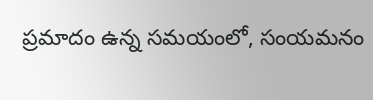ప్రమాదం ఉన్న సమయంలో, సంయమనం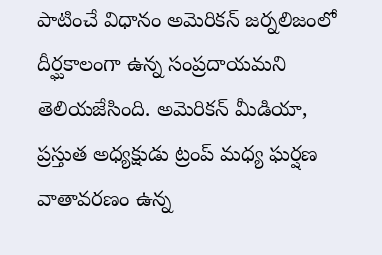పాటించే విధానం అమెరికన్ జర్నలిజంలో దీర్ఘకాలంగా ఉన్న సంప్రదాయమని తెలియజేసింది. అమెరికన్ మీడియా, ప్రస్తుత అధ్యక్షుడు ట్రంప్ మధ్య ఘర్షణ వాతావరణం ఉన్న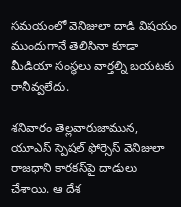సమయంలో వెనిజులా దాడి విషయం ముందుగానే తెలిసినా కూడా మీడియా సంస్థలు వార్తల్ని బయటకు రానీవ్వలేదు.

శనివారం తెల్లవారుజామున, యూఎస్ స్పెషల్ ఫోర్సెస్ వెనిజులా రాజధాని కారకస్‌పై దాడులు చేశాయి. ఆ దేశ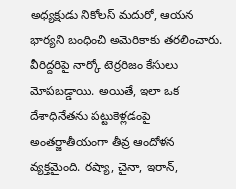అధ్యక్షుడు నికోలస్ మదురో, ఆయన భార్యని బంధించి అమెరికాకు తరలించారు. వీరిద్దరిపై నార్కో టెర్రరిజం కేసులు మోపబడ్డాయి. అయితే, ఇలా ఒక దేశాధినేతను పట్టుకెళ్లడంపై అంతర్జాతీయంగా తీవ్ర ఆందోళన వ్యక్తమైంది. రష్యా, చైనా, ఇరాన్,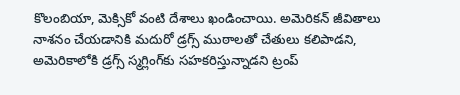కొలంబియా, మెక్సికో వంటి దేశాలు ఖండించాయి. అమెరికన్ జీవితాలు నాశనం చేయడానికి మదురో డ్రగ్స్ ముఠాలతో చేతులు కలిపాడని, అమెరికాలోకి డ్రగ్స్ స్మగ్లింగ్‌కు సహకరిస్తున్నాడని ట్రంప్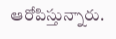ఆరోపిస్తున్నారు.